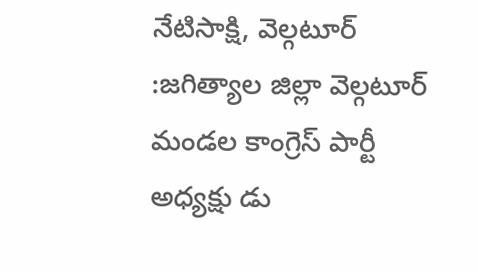నేటిసాక్షి, వెల్గటూర్ :జగిత్యాల జిల్లా వెల్గటూర్ మండల కాంగ్రెస్ పార్టీ అధ్యక్షు డు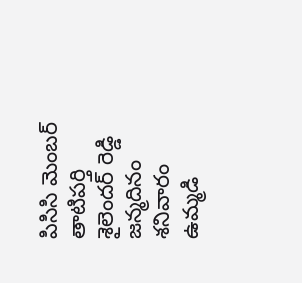పిసిసి మెంబర్ తాటిపర్తి శైలెందర్ రెడ్డి జన్మదినం శనివారం ఉమ్మడి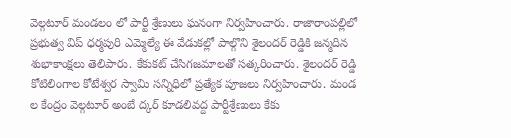వెల్గటూర్ మండలం లో పార్టీ శ్రేణులు ఘనంగా నిర్వహించారు. రాజారాంపల్లిలో ప్రభుత్వ విప్ ధర్మపురి ఎమ్మెల్యే ఈ వేడుకల్లో పాల్గొని శైలందర్ రెడ్డికి జన్మదిన శుభాకాంక్షలు తెలిపారు. కేకుకట్ చేసిగజమాలతో సత్కరించారు. శైలందర్ రెడ్డి కోటిలింగాల కోటేశ్వర స్వామి సన్నిధిలో ప్రత్యేక పూజలు నిర్వహించారు. మండ ల కేంద్రం వెల్గటూర్ అంబే ద్కర్ కూడలివద్ద పార్టీశ్రేణులు కేకు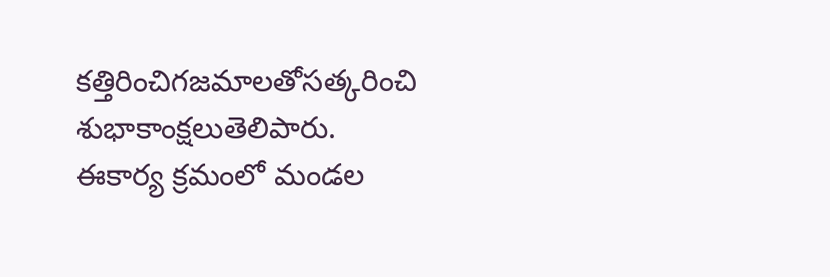కత్తిరించిగజమాలతోసత్కరించి శుభాకాంక్షలుతెలిపారు. ఈకార్య క్రమంలో మండల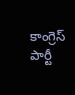కాంగ్రెస్ పార్టీ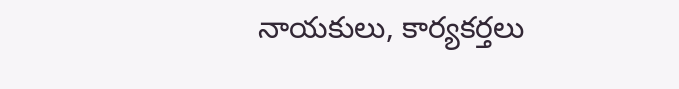నాయకులు, కార్యకర్తలు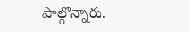పాల్గొన్నారు.